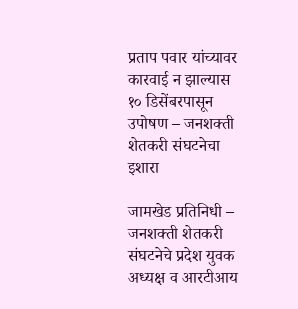प्रताप पवार यांच्यावर कारवाई न झाल्यास १० डिसेंबरपासून उपोषण – जनशक्ती शेतकरी संघटनेचा इशारा

जामखेड प्रतिनिधी –
जनशक्ती शेतकरी संघटनेचे प्रदेश युवक अध्यक्ष व आरटीआय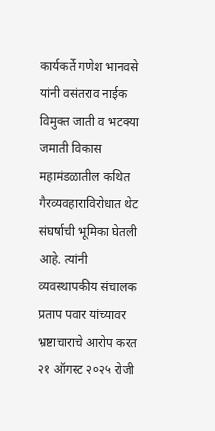कार्यकर्ते गणेश भानवसे यांनी वसंतराव नाईक विमुक्त जाती व भटक्या जमाती विकास महामंडळातील कथित गैरव्यवहाराविरोधात थेट संघर्षाची भूमिका घेतली आहे. त्यांनी व्यवस्थापकीय संचालक प्रताप पवार यांच्यावर भ्रष्टाचाराचे आरोप करत २१ ऑगस्ट २०२५ रोजी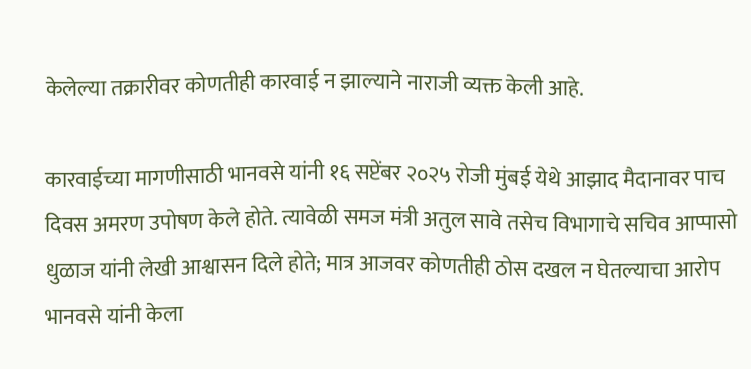केलेल्या तक्रारीवर कोणतीही कारवाई न झाल्याने नाराजी व्यक्त केली आहे.

कारवाईच्या मागणीसाठी भानवसे यांनी १६ सप्टेंबर २०२५ रोजी मुंबई येथे आझाद मैदानावर पाच दिवस अमरण उपोषण केले होते. त्यावेळी समज मंत्री अतुल सावे तसेच विभागाचे सचिव आप्पासो धुळाज यांनी लेखी आश्वासन दिले होते; मात्र आजवर कोणतीही ठोस दखल न घेतल्याचा आरोप भानवसे यांनी केला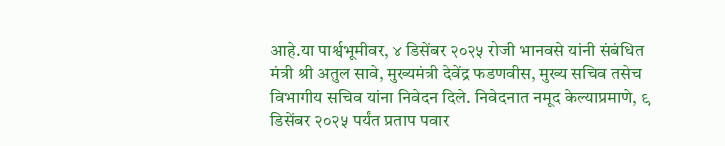आहे.या पार्श्वभूमीवर, ४ डिसेंबर २०२५ रोजी भानवसे यांनी संबंधित मंत्री श्री अतुल सावे, मुख्यमंत्री देवेंद्र फडणवीस, मुख्य सचिव तसेच विभागीय सचिव यांना निवेदन दिले. निवेदनात नमूद केल्याप्रमाणे, ९ डिसेंबर २०२५ पर्यंत प्रताप पवार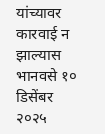यांच्यावर कारवाई न झाल्यास भानवसे १० डिसेंबर २०२५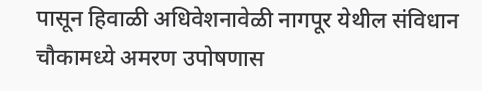पासून हिवाळी अधिवेशनावेळी नागपूर येथील संविधान चौकामध्ये अमरण उपोषणास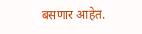बसणार आहेत.